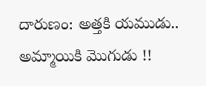దారుణం: అత్తకి యముడు.. అమ్మాయికి మొగుడు !!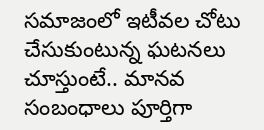సమాజంలో ఇటీవల చోటు చేసుకుంటున్న ఘటనలు చూస్తుంటే.. మానవ సంబంధాలు పూర్తిగా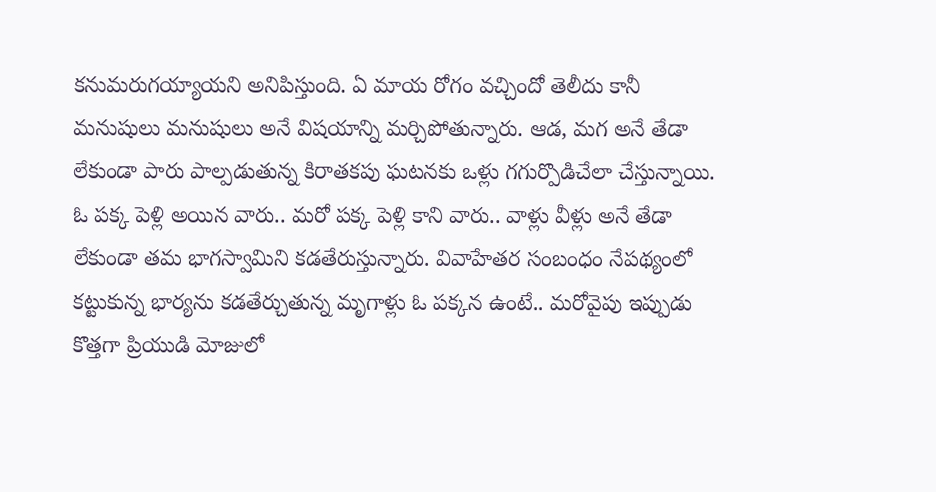కనుమరుగయ్యాయని అనిపిస్తుంది. ఏ మాయ రోగం వచ్చిందో తెలీదు కానీ మనుషులు మనుషులు అనే విషయాన్ని మర్చిపోతున్నారు. ఆడ, మగ అనే తేడా లేకుండా పారు పాల్పడుతున్న కిరాతకపు ఘటనకు ఒళ్లు గగుర్పొడిచేలా చేస్తున్నాయి. ఓ పక్క పెళ్లి అయిన వారు.. మరో పక్క పెళ్లి కాని వారు.. వాళ్లు వీళ్లు అనే తేడా లేకుండా తమ భాగస్వామిని కడతేరుస్తున్నారు. వివాహేతర సంబంధం నేపథ్యంలో కట్టుకున్న భార్యను కడతేర్చుతున్న మృగాళ్లు ఓ పక్కన ఉంటే.. మరోవైపు ఇప్పుడు కొత్తగా ప్రియుడి మోజులో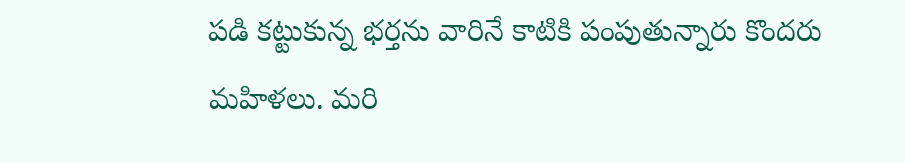పడి కట్టుకున్న భర్తను వారినే కాటికి పంపుతున్నారు కొందరు మహిళలు. మరి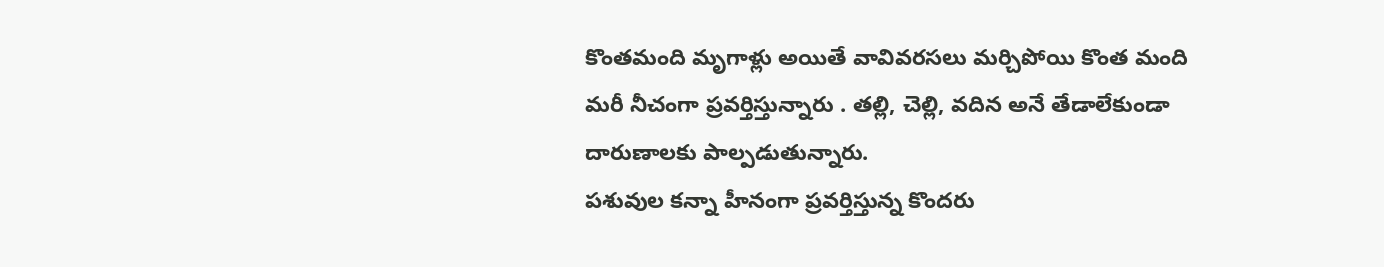కొంతమంది మృగాళ్లు అయితే వావివరసలు మర్చిపోయి కొంత మంది మరీ నీచంగా ప్రవర్తిస్తున్నారు . తల్లి, చెల్లి, వదిన అనే తేడాలేకుండా దారుణాలకు పాల్పడుతున్నారు.
పశువుల కన్నా హీనంగా ప్రవర్తిస్తున్న కొందరు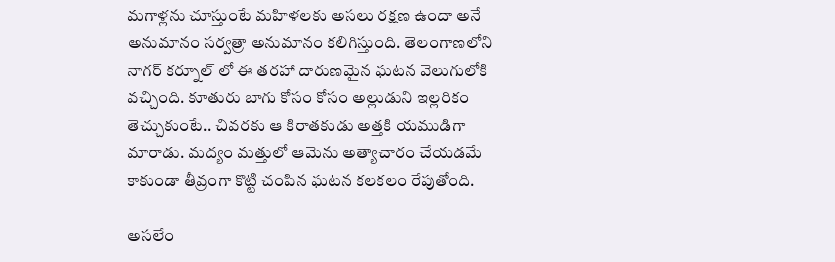మగాళ్లను చూస్తుంటే మహిళలకు అసలు రక్షణ ఉందా అనే అనుమానం సర్వత్రా అనుమానం కలిగిస్తుంది. తెలంగాణలోని నాగర్ కర్నూల్ లో ఈ తరహా దారుణమైన ఘటన వెలుగులోకి వచ్చింది. కూతురు బాగు కోసం కోసం అల్లుడుని ఇల్లరికం తెచ్చుకుంటే.. చివరకు ఆ కిరాతకుడు అత్తకి యముడిగా మారాడు. మద్యం మత్తులో ఆమెను అత్యాచారం చేయడమే కాకుండా తీవ్రంగా కొట్టి చంపిన ఘటన కలకలం రేపుతోంది.

అసలేం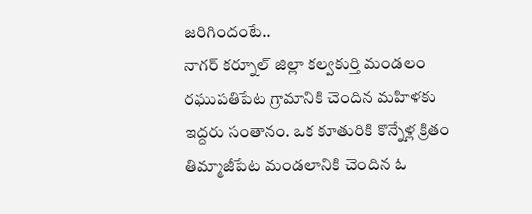జరిగిందంటే..
నాగర్ కర్నూల్ జిల్లా కల్వకుర్తి మండలం రఘుపతిపేట గ్రామానికి చెందిన మహిళకు ఇద్దరు సంతానం. ఒక కూతురికి కొన్నేళ్ల క్రితం తిమ్మాజీపేట మండలానికి చెందిన ఓ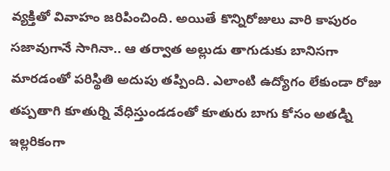వ్యక్తితో వివాహం జరిపించింది. అయితే కొన్నిరోజులు వారి కాపురం సజావుగానే సాగినా.. ఆ తర్వాత అల్లుడు తాగుడుకు బానిసగా మారడంతో పరిస్థితి అదుపు తప్పింది. ఎలాంటి ఉద్యోగం లేకుండా రోజు తప్పతాగి కూతుర్ని వేధిస్తుండడంతో కూతురు బాగు కోసం అతడ్ని ఇల్లరికంగా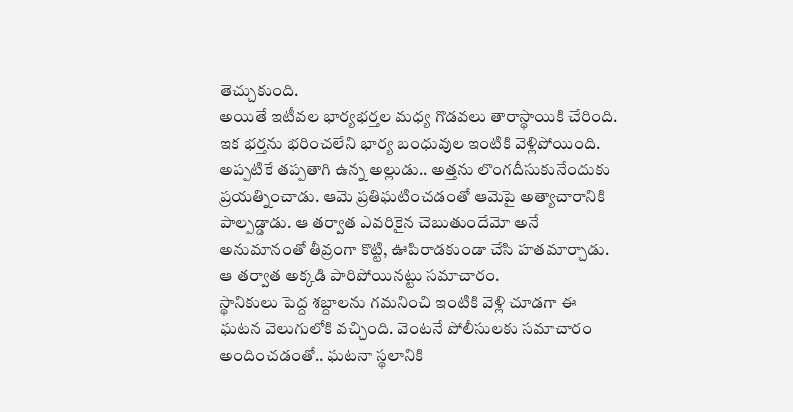తెచ్చుకుంది.
అయితే ఇటీవల భార్యభర్తల మధ్య గొడవలు తారాస్థాయికి చేరింది. ఇక భర్తను భరించలేని భార్య బంధువుల ఇంటికి వెళ్లిపోయింది. అప్పటికే తప్పతాగి ఉన్న అల్లుడు.. అత్తను లొంగదీసుకునేందుకు ప్రయత్నించాడు. ఆమె ప్రతిఘటించడంతో ఆమెపై అత్యాచారానికి పాల్పడ్డాడు. ఆ తర్వాత ఎవరికైన చెబుతుందేమో అనే అనుమానంతో తీవ్రంగా కొట్టి, ఊపిరాడకుండా చేసి హతమార్చాడు. ఆ తర్వాత అక్కడి పారిపోయినట్టు సమాచారం.
స్థానికులు పెద్ద శబ్దాలను గమనించి ఇంటికి వెళ్లి చూడగా ఈ ఘటన వెలుగులోకి వచ్చింది. వెంటనే పోలీసులకు సమాచారం అందించడంతో.. ఘటనా స్థలానికి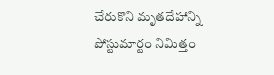చేరుకొని మృతదేహాన్ని పోస్టుమార్టం నిమిత్తం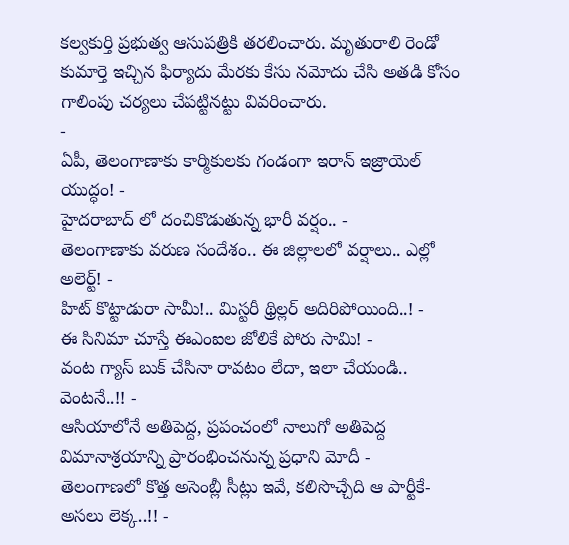కల్వకుర్తి ప్రభుత్వ ఆసుపత్రికి తరలించారు. మృతురాలి రెండో కుమార్తె ఇచ్చిన ఫిర్యాదు మేరకు కేసు నమోదు చేసి అతడి కోసం గాలింపు చర్యలు చేపట్టినట్టు వివరించారు.
-
ఏపీ, తెలంగాణాకు కార్మికులకు గండంగా ఇరాన్ ఇజ్రాయెల్ యుద్ధం! -
హైదరాబాద్ లో దంచికొడుతున్న భారీ వర్షం.. -
తెలంగాణాకు వరుణ సందేశం.. ఈ జిల్లాలలో వర్షాలు.. ఎల్లో అలెర్ట్! -
హిట్ కొట్టాడురా సామీ!.. మిస్టరీ థ్రిల్లర్ అదిరిపోయింది..! -
ఈ సినిమా చూస్తే ఈఎంఐల జోలికే పోరు సామి! -
వంట గ్యాస్ బుక్ చేసినా రావటం లేదా, ఇలా చేయండి.. వెంటనే..!! -
ఆసియాలోనే అతిపెద్ద, ప్రపంచంలో నాలుగో అతిపెద్ద విమానాశ్రయాన్ని ప్రారంభించనున్న ప్రధాని మోదీ -
తెలంగాణలో కొత్త అసెంబ్లీ సీట్లు ఇవే, కలిసొచ్చేది ఆ పార్టీకే- అసలు లెక్క..!! -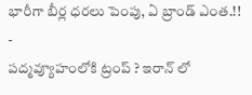భారీగా బీర్ల ధరలు పెంపు, ఏ బ్రాండ్ ఎంత.!! -
పద్మవ్యూహంలోకి ట్రంప్ ? ఇరాన్ లో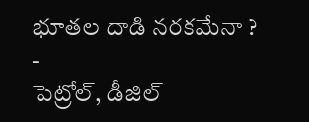భూతల దాడి నరకమేనా ? -
పెట్రోల్, డీజిల్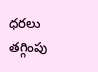ధరలు తగ్గింపు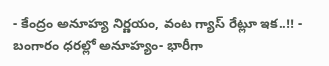- కేంద్రం అనూహ్య నిర్ణయం, వంట గ్యాస్ రేట్లూ ఇక..!! -
బంగారం ధరల్లో అనూహ్యం- భారీగా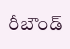రీబౌండ్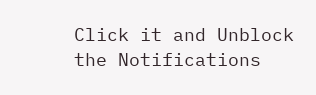Click it and Unblock the Notifications